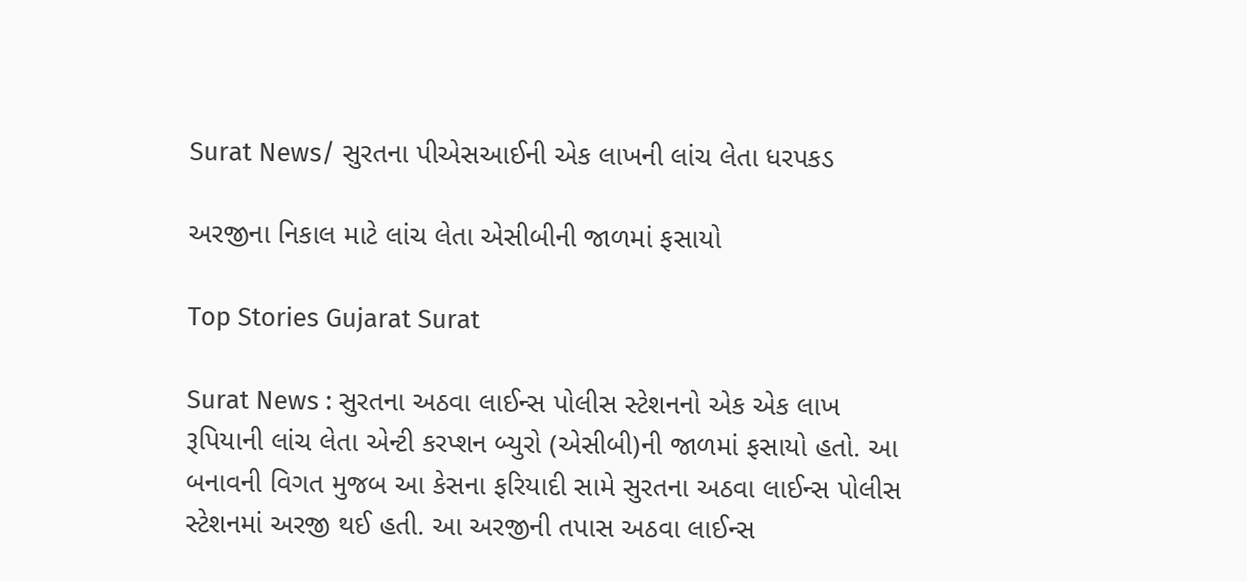Surat News/ સુરતના પીએસઆઈની એક લાખની લાંચ લેતા ધરપકડ

અરજીના નિકાલ માટે લાંચ લેતા એસીબીની જાળમાં ફસાયો

Top Stories Gujarat Surat

Surat News : સુરતના અઠવા લાઈન્સ પોલીસ સ્ટેશનનો એક એક લાખ રૂપિયાની લાંચ લેતા એન્ટી કરપ્શન બ્યુરો (એસીબી)ની જાળમાં ફસાયો હતો. આ બનાવની વિગત મુજબ આ કેસના ફરિયાદી સામે સુરતના અઠવા લાઈન્સ પોલીસ સ્ટેશનમાં અરજી થઈ હતી. આ અરજીની તપાસ અઠવા લાઈન્સ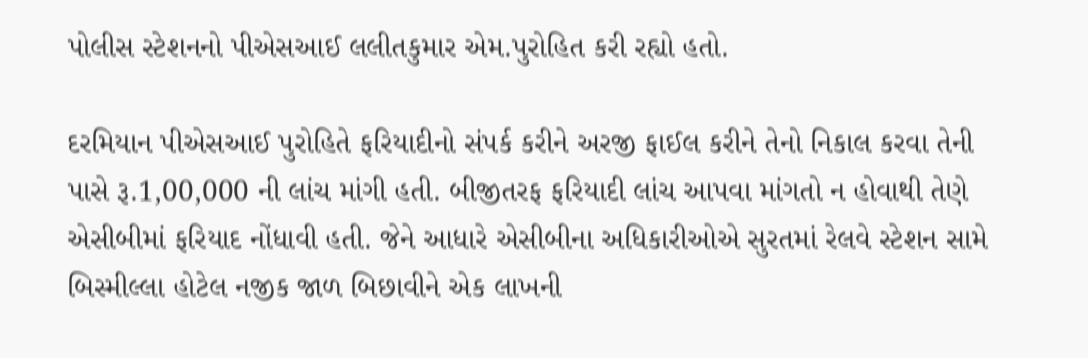પોલીસ સ્ટેશનનો પીએસઆઈ લલીતકુમાર એમ.પુરોહિત કરી રહ્યો હતો.

દરમિયાન પીએસઆઈ પુરોહિતે ફરિયાદીનો સંપર્ક કરીને અરજી ફાઈલ કરીને તેનો નિકાલ કરવા તેની પાસે રૂ.1,00,000 ની લાંચ માંગી હતી. બીજીતરફ ફરિયાદી લાંચ આપવા માંગતો ન હોવાથી તેણે એસીબીમાં ફરિયાદ નોંધાવી હતી. જેને આધારે એસીબીના અધિકારીઓએ સુરતમાં રેલવે સ્ટેશન સામે બિસ્મીલ્લા હોટેલ નજીક જાળ બિછાવીને એક લાખની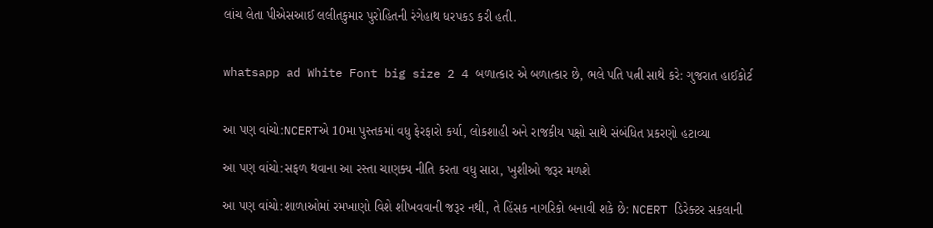લાંચ લેતા પીએસઆઈ લલીતકુમાર પુરોહિતની રંગેહાથ ધરપકડ કરી હતી.


whatsapp ad White Font big size 2 4 બળાત્કાર એ બળાત્કાર છે, ભલે પતિ પત્ની સાથે કરે: ગુજરાત હાઈકોર્ટ


આ પણ વાંચો:NCERTએ 10મા પુસ્તકમાં વધુ ફેરફારો કર્યા, લોકશાહી અને રાજકીય પક્ષો સાથે સંબંધિત પ્રકરણો હટાવ્યા

આ પણ વાંચો:સફળ થવાના આ રસ્તા ચાણક્ય નીતિ કરતા વધુ સારા, ખુશીઓ જરૂર મળશે

આ પણ વાંચો:શાળાઓમાં રમખાણો વિશે શીખવવાની જરૂર નથી, તે હિંસક નાગરિકો બનાવી શકે છે: NCERT ડિરેક્ટર સકલાની